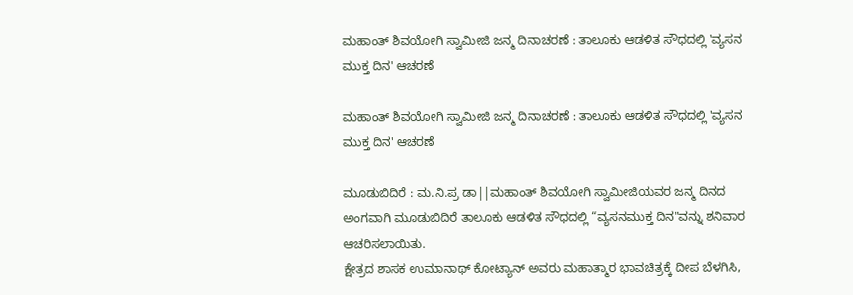ಮಹಾಂತ್ ಶಿವಯೋಗಿ ಸ್ವಾಮೀಜಿ ಜನ್ಮ ದಿನಾಚರಣೆ : ತಾಲೂಕು ಆಡಳಿತ ಸೌಧದಲ್ಲಿ 'ವ್ಯಸನ ಮುಕ್ತ ದಿನ' ಆಚರಣೆ

ಮಹಾಂತ್ ಶಿವಯೋಗಿ ಸ್ವಾಮೀಜಿ ಜನ್ಮ ದಿನಾಚರಣೆ : ತಾಲೂಕು ಆಡಳಿತ ಸೌಧದಲ್ಲಿ 'ವ್ಯಸನ ಮುಕ್ತ ದಿನ' ಆಚರಣೆ

ಮೂಡುಬಿದಿರೆ : ಮ.ನಿ.ಪ್ರ ಡಾ||ಮಹಾಂತ್ ಶಿವಯೋಗಿ ಸ್ವಾಮೀಜಿಯವರ ಜನ್ಮ ದಿನದ ಅಂಗವಾಗಿ ಮೂಡುಬಿದಿರೆ ತಾಲೂಕು ಆಡಳಿತ ಸೌಧದಲ್ಲಿ “ವ್ಯಸನಮುಕ್ತ ದಿನ"ವನ್ನು ಶನಿವಾರ ಆಚರಿಸಲಾಯಿತು.
ಕ್ಷೇತ್ರದ ಶಾಸಕ ಉಮಾನಾಥ್ ಕೋಟ್ಯಾನ್ ಅವರು ಮಹಾತ್ಮಾರ ಭಾವಚಿತ್ರಕ್ಕೆ ದೀಪ ಬೆಳಗಿಸಿ,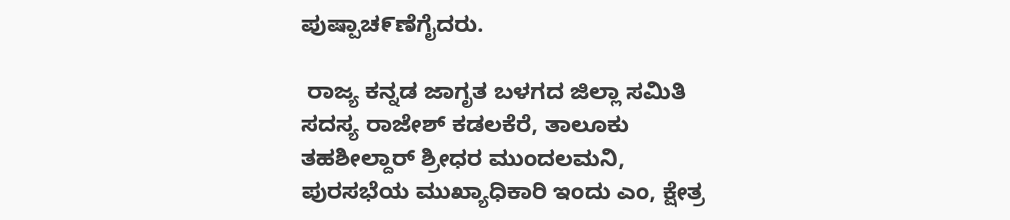ಪುಷ್ಪಾಚ೯ಣೆಗೈದರು.

 ರಾಜ್ಯ ಕನ್ನಡ ಜಾಗೃತ ಬಳಗದ ಜಿಲ್ಲಾ ಸಮಿತಿ ಸದಸ್ಯ ರಾಜೇಶ್ ಕಡಲಕೆರೆ, ತಾಲೂಕು ತಹಶೀಲ್ದಾರ್ ಶ್ರೀಧರ ಮುಂದಲಮನಿ, ಪುರಸಭೆಯ ಮುಖ್ಯಾಧಿಕಾರಿ ಇಂದು ಎಂ, ಕ್ಷೇತ್ರ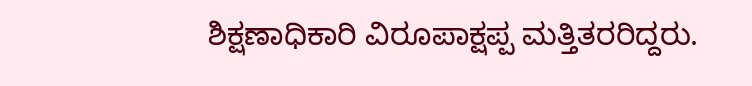ಶಿಕ್ಷಣಾಧಿಕಾರಿ ವಿರೂಪಾಕ್ಷಪ್ಪ ಮತ್ತಿತರರಿದ್ದರು.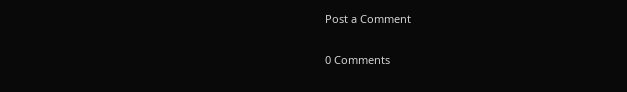Post a Comment

0 Comments